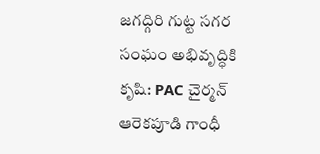జగద్గిరి గుట్ట సగర సంఘం అభివృద్ధికి కృషి: PAC చైర్మన్ ఆరెకపూడి గాంధీ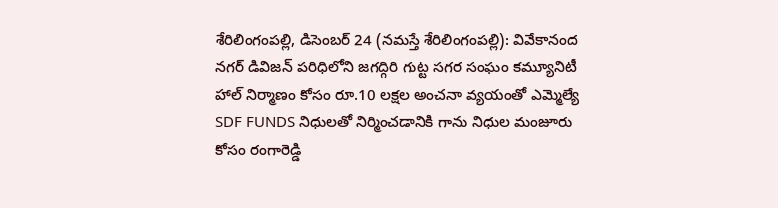శేరిలింగంపల్లి, డిసెంబ‌ర్ 24 (న‌మ‌స్తే శేరిలింగంపల్లి): వివేకానంద నగర్ డివిజన్ పరిధిలోని జగద్గిరి గుట్ట సగర సంఘం కమ్యూనిటీ హాల్ నిర్మాణం కోసం రూ.10 లక్షల అంచనా వ్యయంతో ఎమ్మెల్యే SDF FUNDS నిధులతో నిర్మించడానికి గాను నిధుల మంజూరు కోసం రంగారెడ్డి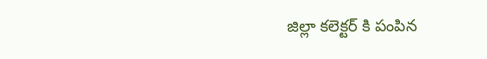జిల్లా కలెక్టర్ కి పంపిన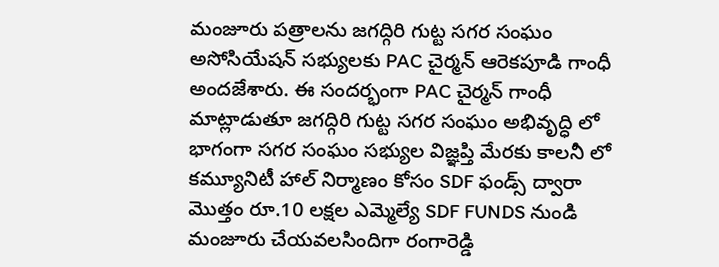మంజూరు పత్రాలను జగద్గిరి గుట్ట సగర సంఘం అసోసియేషన్ సభ్యులకు PAC చైర్మన్ ఆరెకపూడి గాంధీ అంద‌జేశారు. ఈ సందర్భంగా PAC చైర్మన్ గాంధీ మాట్లాడుతూ జగద్గిరి గుట్ట సగర సంఘం అభివృద్ధి లో భాగంగా సగర సంఘం సభ్యుల విజ్ఞప్తి మేరకు కాలనీ లో కమ్యూనిటీ హాల్ నిర్మాణం కోసం SDF ఫండ్స్ ద్వారా మొత్తం రూ.10 లక్షల ఎమ్మెల్యే SDF FUNDS నుండి మంజూరు చేయవలసిందిగా రంగారెడ్డి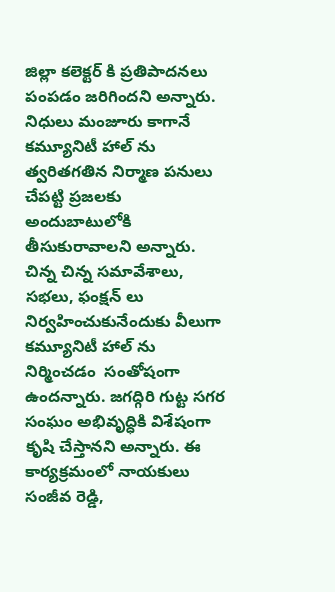జిల్లా కలెక్టర్ కి ప్రతిపాదనలు పంపడం జరిగింద‌ని అన్నారు. నిధులు మంజూరు కాగానే కమ్యూనిటీ హాల్ ను త్వరితగతిన నిర్మాణ పనులు చేపట్టి ప్రజలకు అందుబాటులోకి తీసుకురావాలని అన్నారు. చిన్న చిన్న సమావేశాలు, సభలు, ఫంక్షన్ లు నిర్వహించుకునేందుకు వీలుగా కమ్యూనిటీ హాల్ ను నిర్మించ‌డం  సంతోషంగా ఉందన్నారు. జగద్గిరి గుట్ట సగర సంఘం అభివృద్ధికి విశేషంగా  కృషి చేస్తానని అన్నారు. ఈ కార్యక్రమంలో నాయకులు సంజీవ రెడ్డి,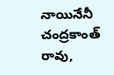నాయినేనీ చంద్రకాంత్ రావు,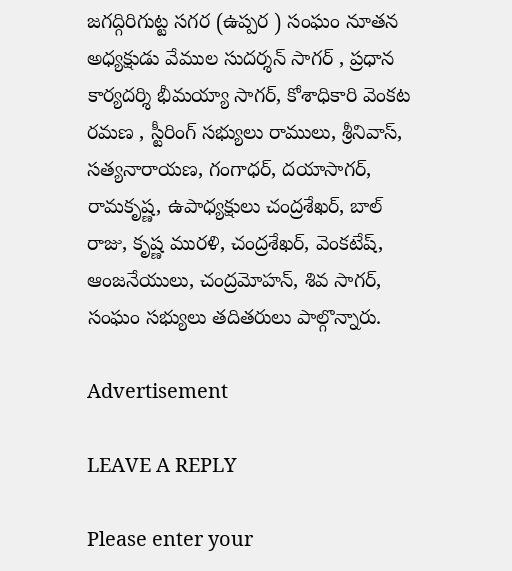జగద్గిరిగుట్ట సగర (ఉప్పర ) సంఘం నూతన అధ్యక్షుడు వేముల సుదర్శన్ సాగర్ , ప్రధాన కార్యదర్శి భీమయ్యా సాగర్, కోశాధికారి వెంకట రమణ , స్టీరింగ్ సభ్యులు రాములు, శ్రీనివాస్, సత్యనారాయణ, గంగాధర్, దయాసాగర్, రామకృష్ణ, ఉపాధ్యక్షులు చంద్రశేఖర్, బాల్ రాజు, కృష్ణ మురళి, చంద్రశేఖర్, వెంకటేష్, ఆంజనేయులు, చంద్రమోహన్, శివ సాగర్, సంఘం సభ్యులు తదితరులు పాల్గొన్నారు.

Advertisement

LEAVE A REPLY

Please enter your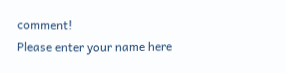comment!
Please enter your name here